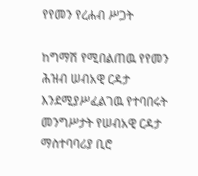የየመን የረሐብ ሥጋት

ከግማሽ የሚበልጠዉ የየመን ሕዝብ ሠብአዊ ርዳታ እንደሚያሥፈልገዉ የተባበሩት መንግሥታት የሠብአዊ ርዳታ ማስተባባሪያ ቢሮ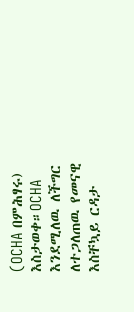(OCHA በምሕፃሩ) እስታወቀ።OCHA እንደሚለዉ ለችግር ለተጋለጠዉ የመናዊ እስቸኳይ ርዳታ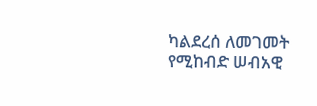ካልደረሰ ለመገመት የሚከብድ ሠብአዊ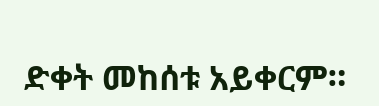ድቀት መከሰቱ አይቀርም።